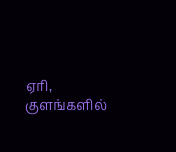ஏரி, குளங்களில்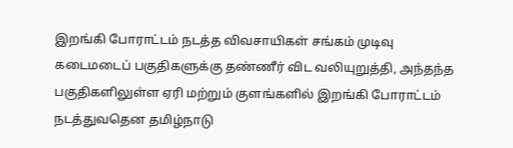இறங்கி போராட்டம் நடத்த விவசாயிகள் சங்கம் முடிவு
கடைமடைப் பகுதிகளுக்கு தண்ணீர் விட வலியுறுத்தி, அந்தந்த பகுதிகளிலுள்ள ஏரி மற்றும் குளங்களில் இறங்கி போராட்டம் நடத்துவதென தமிழ்நாடு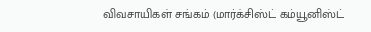விவசாயிகள் சங்கம் (மார்க்சிஸ்ட் கம்யூனிஸ்ட்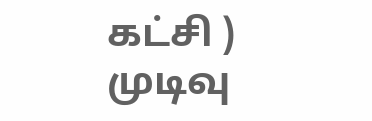கட்சி ) முடிவு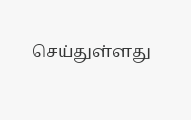செய்துள்ளது